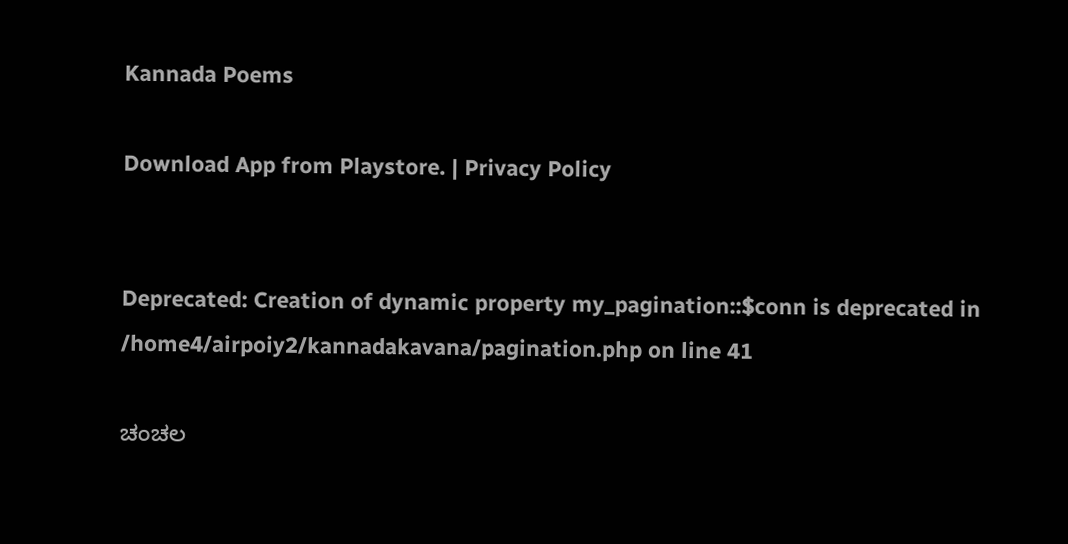Kannada Poems

Download App from Playstore. | Privacy Policy


Deprecated: Creation of dynamic property my_pagination::$conn is deprecated in /home4/airpoiy2/kannadakavana/pagination.php on line 41

ಚಂಚಲ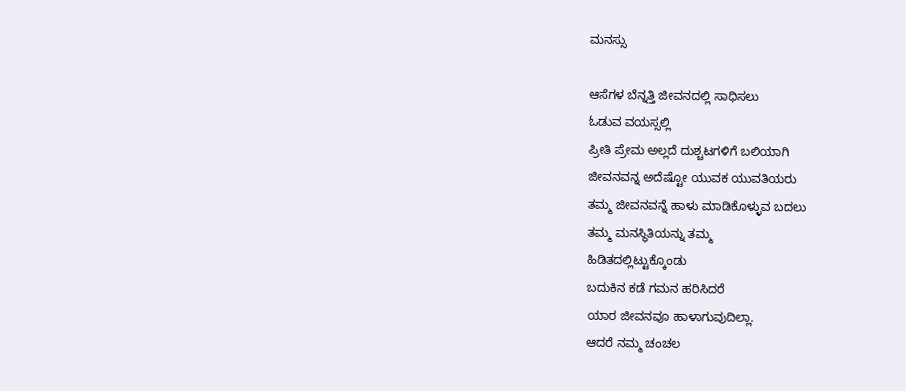ಮನಸ್ಸು

ಆಸೆಗಳ ಬೆನ್ನತ್ತಿ ಜೀವನದಲ್ಲಿ ಸಾಧಿಸಲು
ಓಡುವ ವಯಸ್ಸಲ್ಲಿ
ಪ್ರೀತಿ ಪ್ರೇಮ ಅಲ್ಲದೆ ದುಶ್ಚಟಗಳಿಗೆ ಬಲಿಯಾಗಿ
ಜೀವನವನ್ನ ಅದೆಷ್ಟೋ ಯುವಕ ಯುವತಿಯರು
ತಮ್ಮ ಜೀವನವನ್ನೆ ಹಾಳು ಮಾಡಿಕೊಳ್ಳುವ ಬದಲು
ತಮ್ಮ ಮನಸ್ಥಿತಿಯನ್ನು ತಮ್ಮ
ಹಿಡಿತದಲ್ಲಿಟ್ಟುಕ್ಕೊಂಡು
ಬದುಕಿನ ಕಡೆ ಗಮನ ಹರಿಸಿದರೆ
ಯಾರ ಜೀವನವೂ ಹಾಳಾಗುವುದಿಲ್ಲಾ.
ಆದರೆ ನಮ್ಮ ಚಂಚಲ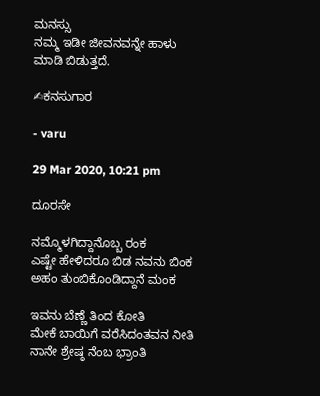ಮನಸ್ಸು
ನಮ್ಮ ಇಡೀ ಜೀವನವನ್ನೇ ಹಾಳು ಮಾಡಿ ಬಿಡುತ್ತದೆ.

✍ಕನಸುಗಾರ

- varu

29 Mar 2020, 10:21 pm

ದೂರಸೇ

ನಮ್ಮೊಳಗಿದ್ದಾನೊಬ್ಬ ರಂಕ
ಎಷ್ಟೇ ಹೇಳಿದರೂ ಬಿಡ ನವನು ಬಿಂಕ
ಅಹಂ ತುಂಬಿಕೊಂಡಿದ್ದಾನೆ ಮಂಕ

ಇವನು ಬೆಣ್ಣೆ ತಿಂದ ಕೋತಿ
ಮೇಕೆ ಬಾಯಿಗೆ ವರೆಸಿದಂತವನ ನೀತಿ
ನಾನೇ ಶ್ರೇಷ್ಠ ನೆಂಬ ಭ್ರಾಂತಿ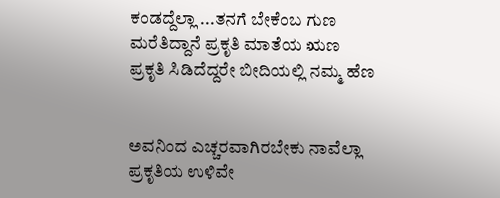ಕಂಡದ್ದೆಲ್ಲಾ ...ತನಗೆ ಬೇಕೆಂಬ ಗುಣ
ಮರೆತಿದ್ದಾನೆ ಪ್ರಕೃತಿ ಮಾತೆಯ ಋಣ
ಪ್ರಕೃತಿ ಸಿಡಿದೆದ್ದರೇ ಬೀದಿಯಲ್ಲಿ ನಮ್ಮ ಹೆಣ


ಅವನಿಂದ ಎಚ್ಚರವಾಗಿರಬೇಕು ನಾವೆಲ್ಲಾ
ಪ್ರಕೃತಿಯ ಉಳಿವೇ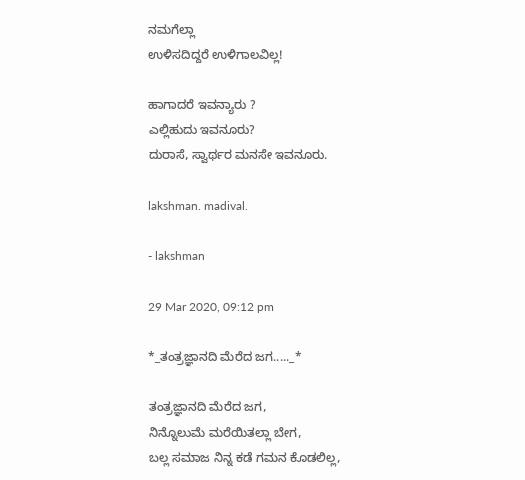ನಮಗೆಲ್ಲಾ
ಉಳಿಸದಿದ್ದರೆ ಉಳಿಗಾಲವಿಲ್ಲ!

ಹಾಗಾದರೆ ಇವನ್ಯಾರು ?
ಎಲ್ಲಿಹುದು ಇವನೂರು?
ದುರಾಸೆ, ಸ್ವಾರ್ಥರ ಮನಸೇ ಇವನೂರು.

lakshman. madival.

- lakshman

29 Mar 2020, 09:12 pm

*_ತಂತ್ರಜ್ಞಾನದಿ ಮೆರೆದ ಜಗ....._*

ತಂತ್ರಜ್ಞಾನದಿ ಮೆರೆದ ಜಗ,
ನಿನ್ನೊಲುಮೆ ಮರೆಯಿತಲ್ಲಾ ಬೇಗ,
ಬಲ್ಲ ಸಮಾಜ ನಿನ್ನ ಕಡೆ ಗಮನ ಕೊಡಲಿಲ್ಲ,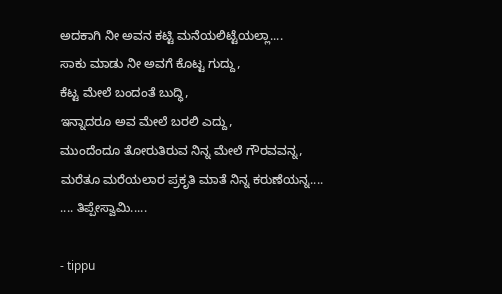ಅದಕಾಗಿ ನೀ ಅವನ ಕಟ್ಟಿ ಮನೆಯಲಿಟ್ಟೆಯಲ್ಲಾ....
ಸಾಕು ಮಾಡು ನೀ ಅವಗೆ ಕೊಟ್ಟ ಗುದ್ದು,
ಕೆಟ್ಟ ಮೇಲೆ ಬಂದಂತೆ ಬುದ್ಧಿ,
ಇನ್ನಾದರೂ ಅವ ಮೇಲೆ ಬರಲಿ ಎದ್ದು,
ಮುಂದೆಂದೂ ತೋರುತಿರುವ ನಿನ್ನ ಮೇಲೆ ಗೌರವವನ್ನ,
ಮರೆತೂ ಮರೆಯಲಾರ ಪ್ರಕೃತಿ ಮಾತೆ ನಿನ್ನ ಕರುಣೆಯನ್ನ....
.... ತಿಪ್ಪೇಸ್ವಾಮಿ.....

- tippu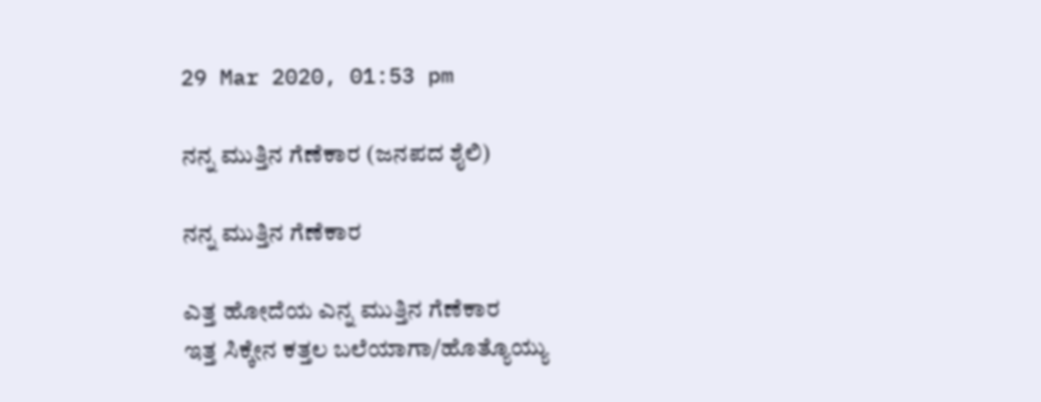29 Mar 2020, 01:53 pm

ನನ್ನ ಮುತ್ತಿನ ಗೆಣೆಕಾರ (ಜನಪದ ಶೈಲಿ)

ನನ್ನ ಮುತ್ತಿನ ಗೆಣೆಕಾರ

ಎತ್ತ ಹೋದೆಯ ಎನ್ನ ಮುತ್ತಿನ ಗೆಣೆಕಾರ
ಇತ್ತ ಸಿಕ್ಕೇನ ಕತ್ತಲ ಬಲೆಯಾಗಾ/ಹೊತ್ಯೊಯ್ಯು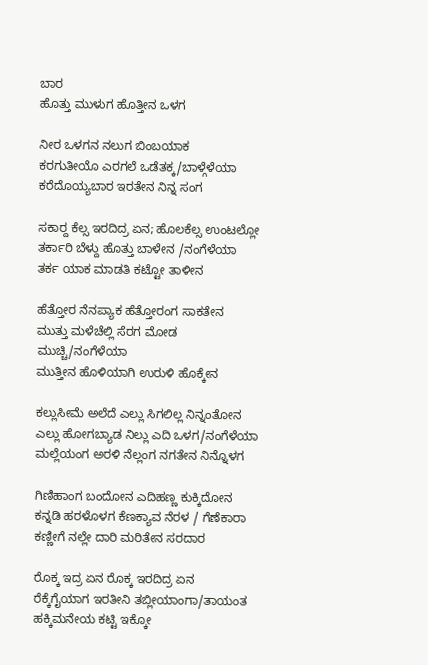ಬಾರ
ಹೊತ್ತು ಮುಳುಗ ಹೊತ್ತೀನ ಒಳಗ

ನೀರ ಒಳಗನ ನಲುಗ ಬಿಂಬಯಾಕ
ಕರಗುತೀಯೊ ಎರಗಲೆ ಒಡೆತಕ್ಕ/ಬಾಳ್ಗೆಳೆಯಾ
ಕರೆದೊಯ್ಯಬಾರ ಇರತೇನ ನಿನ್ನ ಸಂಗ

ಸಕಾರ‍್ದ ಕೆಲ್ಸ ಇರದಿದ್ರ ಏನ; ಹೊಲಕೆಲ್ಸ ಉಂಟಲ್ಲೋ
ತರ್ಕಾರಿ ಬೆಳ್ದು ಹೊತ್ತು ಬಾಳೇನ /ನಂಗೆಳೆಯಾ
ತರ್ಕ ಯಾಕ ಮಾಡತಿ ಕಟ್ಟೋ ತಾಳೀನ

ಹೆತ್ತೋರ ನೆನಪ್ಯಾಕ ಹೆತ್ತೋರಂಗ ಸಾಕತೇನ
ಮುತ್ತು ಮಳೆಚೆಲ್ಲಿ ಸೆರಗ ಮೋಡ ಮುಚ್ಚಿ/ನಂಗೆಳೆಯಾ
ಮುತ್ತೀನ ಹೊಳಿಯಾಗಿ ಉರುಳಿ ಹೊಕ್ಕೇನ

ಕಲ್ಲುಸೀಮೆ ಅಲೆದೆ ಎಲ್ಲು ಸಿಗಲಿಲ್ಲ ನಿನ್ನಂತೋನ
ಎಲ್ಲು ಹೋಗಬ್ಯಾಡ ನಿಲ್ಲು ಎದಿ ಒಳಗ/ನಂಗೆಳೆಯಾ
ಮಲ್ಲೆಯಂಗ ಅರಳಿ ನೆಲ್ಲಂಗ ನಗತೇನ ನಿನ್ನೊಳಗ

ಗಿಣಿಹಾಂಗ ಬಂದೋನ ಎದಿಹಣ್ಣ ಕುಕ್ಕಿದೋನ
ಕನ್ನಡಿ ಹರಳೊಳಗ ಕೆಣಕ್ಯಾವ ನೆರಳ / ಗೆಣೆಕಾರಾ
ಕಣ್ಣೀಗೆ ನಲ್ಲೇ ದಾರಿ ಮರಿತೇನ ಸರದಾರ

ರೊಕ್ಕ ಇದ್ರ ಏನ ರೊಕ್ಕ ಇರದಿದ್ರ ಏನ
ರೆಕ್ಕೆಗೈಯಾಗ ಇರತೀನಿ ತಬ್ಲೀಯಾಂಗಾ/ತಾಯಂತ
ಹಕ್ಕಿಮನೇಯ ಕಟ್ಟಿ ಇಕ್ಕೋ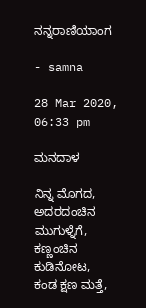ನನ್ನರಾಣಿಯಾಂಗ

- samna

28 Mar 2020, 06:33 pm

ಮನದಾಳ

ನಿನ್ನ ಮೊಗದ,
ಅದರದಂಚಿನ ಮುಗುಳ್ನೆಗೆ,
ಕಣ್ಣಂಚಿನ ಕುಡಿನೋಟ,
ಕಂಡ ಕ್ಷಣ ಮತ್ತೆ,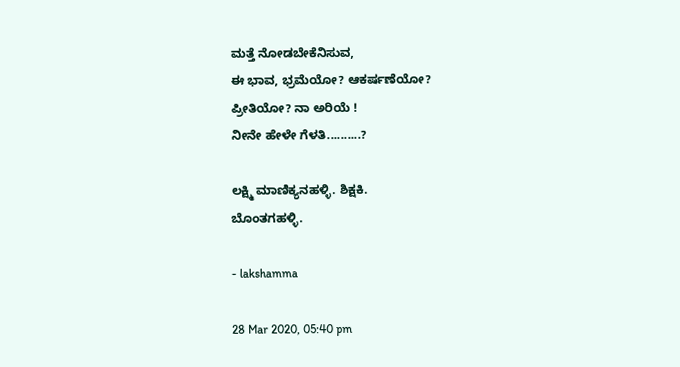ಮತ್ತೆ ನೋಡಬೇಕೆನಿಸುವ,
ಈ ಭಾವ, ಭ್ರಮೆಯೋ? ಆಕರ್ಷಣೆಯೋ?
ಪ್ರೀತಿಯೋ? ನಾ ಅರಿಯೆ !
ನೀನೇ ಹೇಳೇ ಗೆಳತಿ..........?

ಲಕ್ಷ್ಮಿ ಮಾಣಿಕ್ಯನಹಳ್ಳಿ. ಶಿಕ್ಷಕಿ.
ಬೊಂತಗಹಳ್ಳಿ.

- lakshamma

28 Mar 2020, 05:40 pm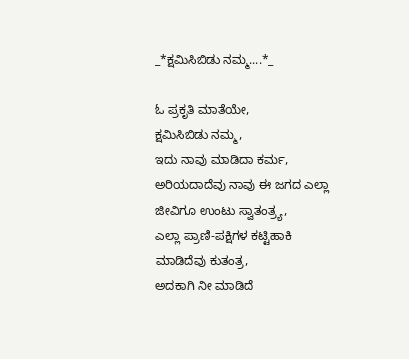_*ಕ್ಷಮಿಸಿಬಿಡು ನಮ್ಮ....*_

ಓ ಪ್ರಕೃತಿ ಮಾತೆಯೇ,
ಕ್ಷಮಿಸಿಬಿಡು ನಮ್ಮ,
ಇದು ನಾವು ಮಾಡಿದಾ ಕರ್ಮ,
ಅರಿಯದಾದೆವು ನಾವು ಈ ಜಗದ ಎಲ್ಲಾ ಜೀವಿಗೂ ಉಂಟು ಸ್ವಾತಂತ್ರ್ಯ,
ಎಲ್ಲಾ ಪ್ರಾಣಿ-ಪಕ್ಷಿಗಳ ಕಟ್ಟಿಹಾಕಿ ಮಾಡಿದೆವು ಕುತಂತ್ರ,
ಅದಕಾಗಿ ನೀ ಮಾಡಿದೆ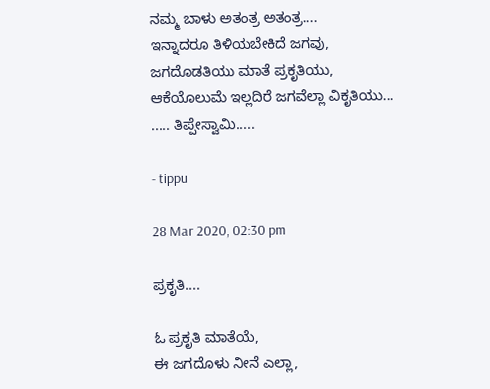ನಮ್ಮ ಬಾಳು ಅತಂತ್ರ ಅತಂತ್ರ....
ಇನ್ನಾದರೂ ತಿಳಿಯಬೇಕಿದೆ ಜಗವು,
ಜಗದೊಡತಿಯು‌ ಮಾತೆ ಪ್ರಕೃತಿಯು,
ಆಕೆಯೊಲುಮೆ ಇಲ್ಲದಿರೆ ಜಗವೆಲ್ಲಾ ವಿಕೃತಿಯು...
..... ತಿಪ್ಪೇಸ್ವಾಮಿ.....

- tippu

28 Mar 2020, 02:30 pm

ಪ್ರಕೃತಿ....

ಓ‌ ಪ್ರಕೃತಿ ಮಾತೆಯೆ,
ಈ ಜಗದೊಳು ನೀನೆ ಎಲ್ಲಾ,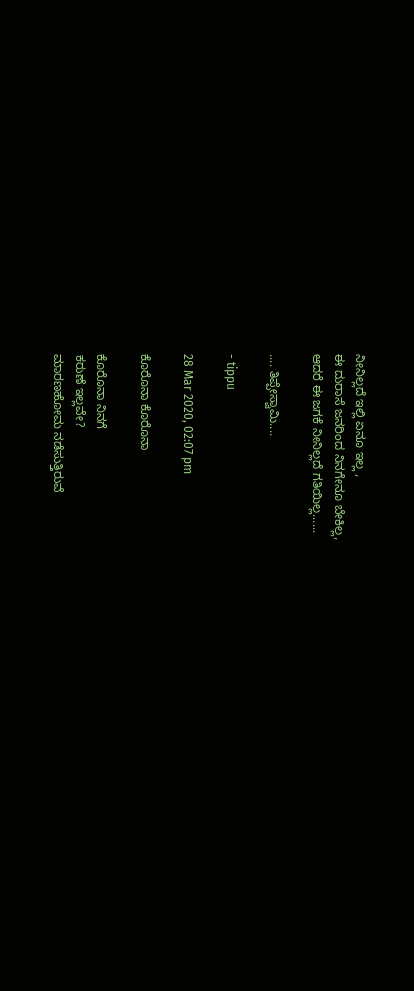ನೀನಿಲ್ಲದೆ ಇಲ್ಲಿ ಏನೂ ಇಲ್ಲ ,
ಈ ದುರಾಸೆ ಜನರಿಂದ ನಿನಗೇನೂ ಬೇಕಿಲ್ಲ,
ಆದರೆ ಈ ಜಗಕೆ ನೀನಿಲ್ಲದೆ ಗತಿಯಿಲ್ಲ......

.... ತಿಪ್ಪೇಸ್ವಾಮಿ....

- tippu

28 Mar 2020, 02:07 pm

ಕೊರೊನಾ ಕೊರೊನಾ

ಕೊರೊನಾ ನಿನಗೆ
ಕರುಣೆ ಇಲ್ಲವೇ?
ಮಾರಣಹೋಮ ನಡೆಸುತ್ತಿರುವೆ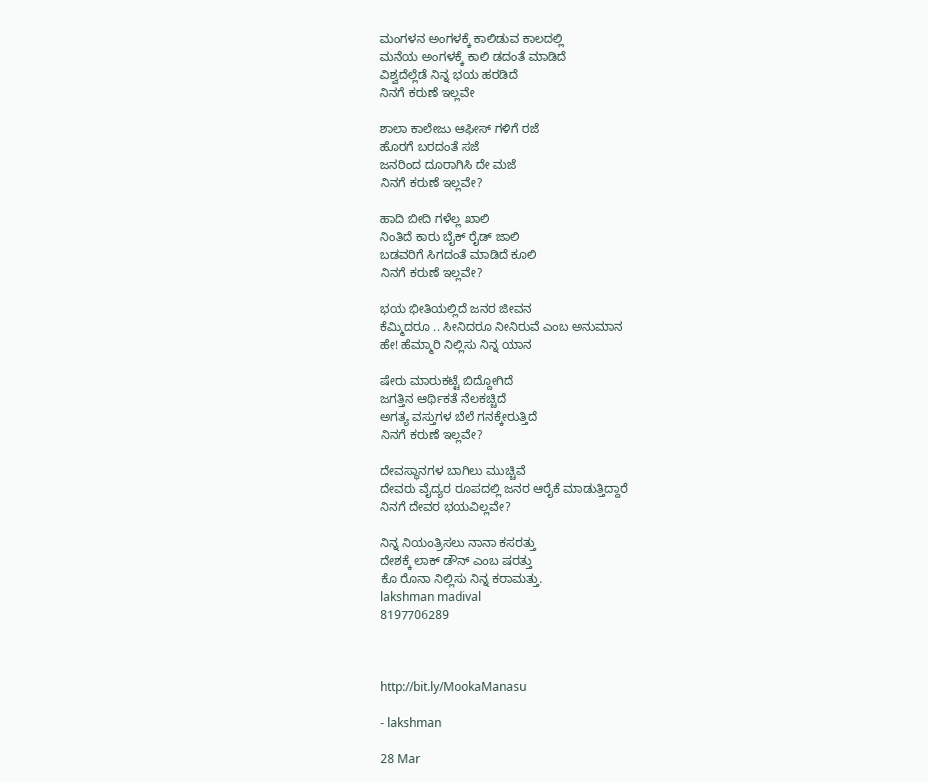ಮಂಗಳನ ಅಂಗಳಕ್ಕೆ ಕಾಲಿಡುವ ಕಾಲದಲ್ಲಿ
ಮನೆಯ ಅಂಗಳಕ್ಕೆ ಕಾಲಿ ಡದಂತೆ ಮಾಡಿದೆ
ವಿಶ್ವದೆಲ್ಲೆಡೆ ನಿನ್ನ ಭಯ ಹರಡಿದೆ
ನಿನಗೆ ಕರುಣೆ ಇಲ್ಲವೇ

ಶಾಲಾ ಕಾಲೇಜು ಆಫೀಸ್ ಗಳಿಗೆ ರಜೆ
ಹೊರಗೆ ಬರದಂತೆ ಸಜೆ
ಜನರಿಂದ ದೂರಾಗಿಸಿ ದೇ ಮಜೆ
ನಿನಗೆ ಕರುಣೆ ಇಲ್ಲವೇ?

ಹಾದಿ ಬೀದಿ ಗಳೆಲ್ಲ ಖಾಲಿ
ನಿಂತಿದೆ ಕಾರು ಬೈಕ್ ರೈಡ್ ಜಾಲಿ
ಬಡವರಿಗೆ ಸಿಗದಂತೆ ಮಾಡಿದೆ ಕೂಲಿ
ನಿನಗೆ ಕರುಣೆ ಇಲ್ಲವೇ?

ಭಯ ಭೀತಿಯಲ್ಲಿದೆ ಜನರ ಜೀವನ
ಕೆಮ್ಮಿದರೂ .. ಸೀನಿದರೂ ನೀನಿರುವೆ ಎಂಬ ಅನುಮಾನ
ಹೇ! ಹೆಮ್ಮಾರಿ ನಿಲ್ಲಿಸು ನಿನ್ನ ಯಾನ

ಷೇರು ಮಾರುಕಟ್ಟೆ ಬಿದ್ದೋಗಿದೆ
ಜಗತ್ತಿನ ಆರ್ಥಿಕತೆ ನೆಲಕಚ್ಚಿದೆ
ಅಗತ್ಯ ವಸ್ತುಗಳ ಬೆಲೆ ಗನಕ್ಕೇರುತ್ತಿದೆ
ನಿನಗೆ ಕರುಣೆ ಇಲ್ಲವೇ?

ದೇವಸ್ಥಾನಗಳ ಬಾಗಿಲು ಮುಚ್ಚಿವೆ
ದೇವರು ವೈದ್ಯರ ರೂಪದಲ್ಲಿ ಜನರ ಆರೈಕೆ ಮಾಡುತ್ತಿದ್ದಾರೆ
ನಿನಗೆ ದೇವರ ಭಯವಿಲ್ಲವೇ?

ನಿನ್ನ ನಿಯಂತ್ರಿಸಲು ನಾನಾ ಕಸರತ್ತು
ದೇಶಕ್ಕೆ ಲಾಕ್ ಡೌನ್ ಎಂಬ ಷರತ್ತು
ಕೊ ರೊನಾ ನಿಲ್ಲಿಸು ನಿನ್ನ ಕರಾಮತ್ತು.
lakshman madival
8197706289



http://bit.ly/MookaManasu

- lakshman

28 Mar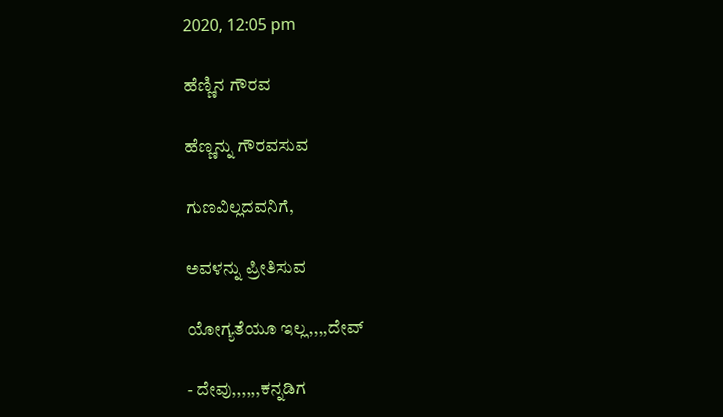2020, 12:05 pm

ಹೆಣ್ಣಿನ ಗೌರವ

ಹೆಣ್ಣನ್ನು ಗೌರವಸುವ

ಗುಣವಿಲ್ಲದವನಿಗೆ,

ಅವಳನ್ನು ಪ್ರೀತಿಸುವ

ಯೋಗ್ಯತೆಯೂ ಇಲ್ಲ,,,,ದೇವ್

- ದೇವು,,,,,,ಕನ್ನಡಿಗ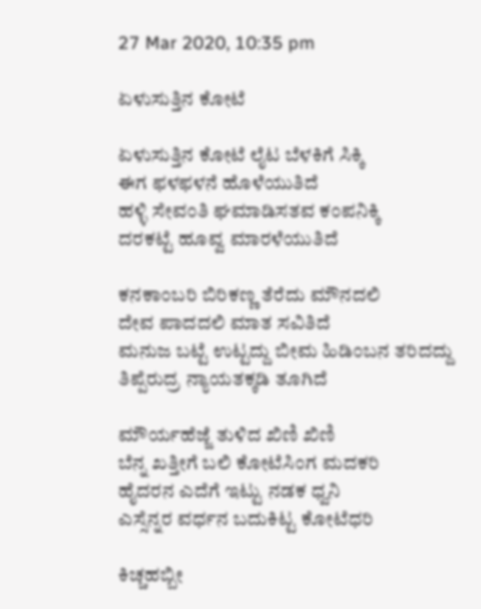27 Mar 2020, 10:35 pm

ಏಳುಸುತ್ತಿನ ಕೋಟೆ

ಏಳುಸುತ್ತಿನ ಕೋಟೆ ಲೈಟ ಬೆಳಕಿಗೆ ಸಿಕ್ಕಿ
ಈಗ ಫಳಫಳನೆ ಹೊಳೆಯುತಿದೆ
ಹಳ್ಳಿ ಸೇವಂತಿ ಘಮಾಡಿಸತವ ಕಂಪನಿಕ್ಕಿ
ದರಕಟ್ಟೆ ಹೂವ್ವ ಮಾರಳೆಯುತಿದೆ

ಕನಕಾಂಬರಿ ಬಿರಿಕಣ್ಣ ತೆರೆದು ಮೌನದಲಿ
ದೇವ ಪಾದದಲಿ ಮಾತ ಸವಿತಿದೆ
ಮನುಜ ಬಟ್ಟೆ ಉಟ್ಟದ್ದು ಬೀಮ ಹಿಡಿಂಬನ ತರಿದದ್ದು
ತಿಪ್ಪೆರುದ್ರ ನ್ಯಾಯತಕ್ಕಡಿ ತೂಗಿದೆ

ಮೌರ್ಯಹೆಜ್ಜೆ ತುಳಿದ ಖಿಣಿ ಖಿಣಿ
ಬೆನ್ನ ಖತ್ತೀಗೆ ಬಲಿ ಕೋಟೆಸಿಂಗ ಮದಕರಿ
ಹೈದರನ ಎದೆಗೆ ಇಟ್ಟು ನಡಕ ಧ್ವನಿ
ಎಸ್ಸೆನ್ನರ ವರ್ಧನ ಬದುಕಿಟ್ಟ ಕೋಟೆಧರಿ

ಕಿಚ್ಚಹಬ್ಬೀ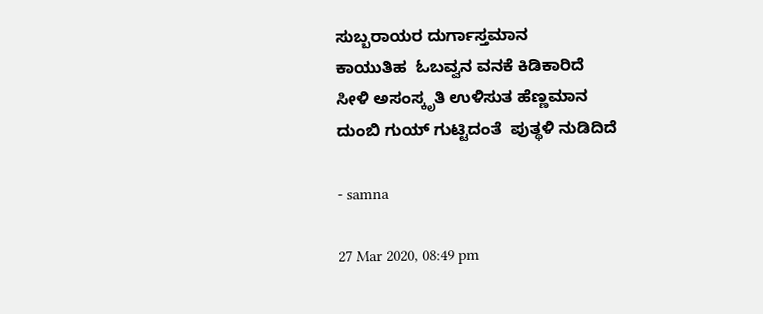ಸುಬ್ಬರಾಯರ ದುರ್ಗಾಸ್ತಮಾನ
ಕಾಯುತಿಹ  ಓಬವ್ವನ ವನಕೆ ಕಿಡಿಕಾರಿದೆ
ಸೀಳಿ ಅಸಂಸ್ಕೃತಿ ಉಳಿಸುತ ಹೆಣ್ಣಮಾನ
ದುಂಬಿ ಗುಯ್ ಗುಟ್ಟಿದಂತೆ  ಪುತ್ಥಳಿ ನುಡಿದಿದೆ

- samna

27 Mar 2020, 08:49 pm